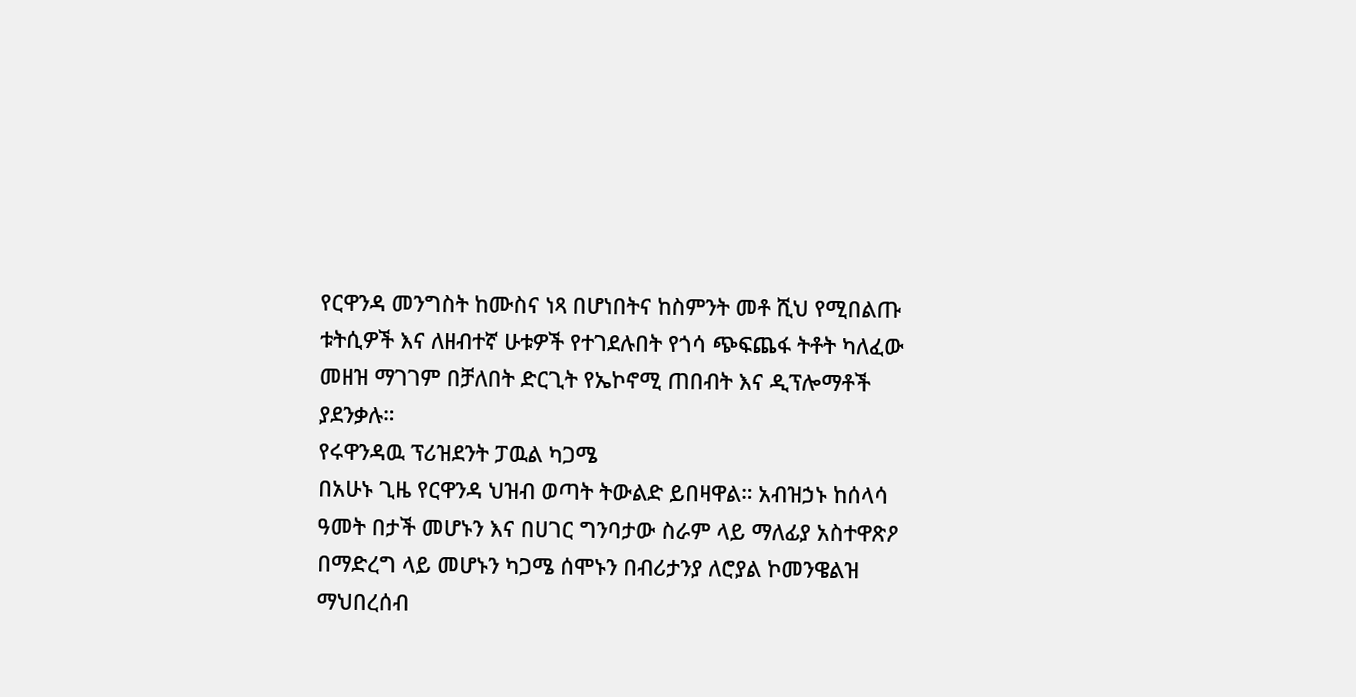የርዋንዳ መንግስት ከሙስና ነጻ በሆነበትና ከስምንት መቶ ሺህ የሚበልጡ ቱትሲዎች እና ለዘብተኛ ሁቱዎች የተገደሉበት የጎሳ ጭፍጨፋ ትቶት ካለፈው መዘዝ ማገገም በቻለበት ድርጊት የኤኮኖሚ ጠበብት እና ዲፕሎማቶች ያደንቃሉ።
የሩዋንዳዉ ፕሪዝደንት ፓዉል ካጋሜ
በአሁኑ ጊዜ የርዋንዳ ህዝብ ወጣት ትውልድ ይበዛዋል። አብዝኃኑ ከሰላሳ ዓመት በታች መሆኑን እና በሀገር ግንባታው ስራም ላይ ማለፊያ አስተዋጽዖ በማድረግ ላይ መሆኑን ካጋሜ ሰሞኑን በብሪታንያ ለሮያል ኮመንዌልዝ ማህበረሰብ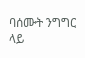ባሰሙት ንግግር ላይ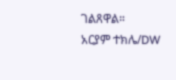ገልጸዋል።
አርያም ተክሌ/DW